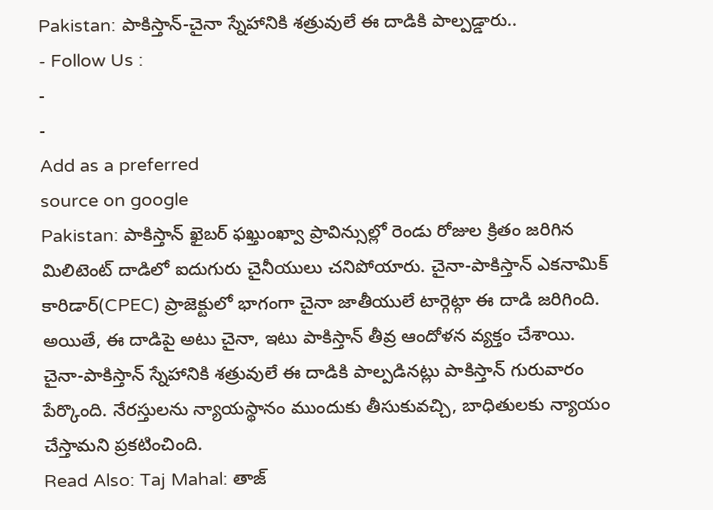Pakistan: పాకిస్తాన్-చైనా స్నేహానికి శత్రువులే ఈ దాడికి పాల్పడ్డారు..
- Follow Us :
-
-
Add as a preferred
source on google
Pakistan: పాకిస్తాన్ ఖైబర్ ఫఖ్తుంఖ్వా ప్రావిన్సుల్లో రెండు రోజుల క్రితం జరిగిన మిలిటెంట్ దాడిలో ఐదుగురు చైనీయులు చనిపోయారు. చైనా-పాకిస్తాన్ ఎకనామిక్ కారిడార్(CPEC) ప్రాజెక్టులో భాగంగా చైనా జాతీయులే టార్గెట్గా ఈ దాడి జరిగింది. అయితే, ఈ దాడిపై అటు చైనా, ఇటు పాకిస్తాన్ తీవ్ర ఆందోళన వ్యక్తం చేశాయి. చైనా-పాకిస్తాన్ స్నేహానికి శత్రువులే ఈ దాడికి పాల్పడినట్లు పాకిస్తాన్ గురువారం పేర్కొంది. నేరస్తులను న్యాయస్థానం ముందుకు తీసుకువచ్చి, బాధితులకు న్యాయం చేస్తామని ప్రకటించింది.
Read Also: Taj Mahal: తాజ్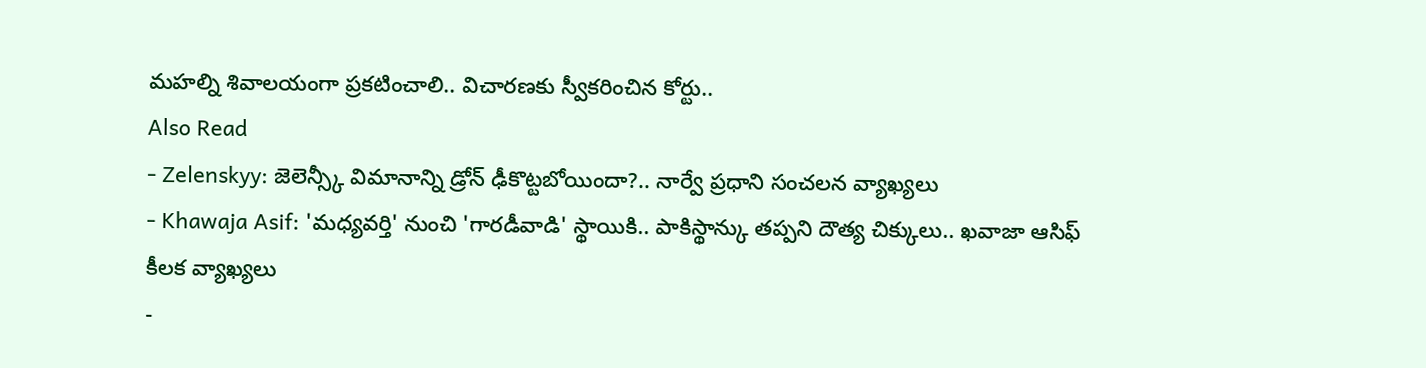మహల్ని శివాలయంగా ప్రకటించాలి.. విచారణకు స్వీకరించిన కోర్టు..
Also Read
- Zelenskyy: జెలెన్స్కీ విమానాన్ని డ్రోన్ ఢీకొట్టబోయిందా?.. నార్వే ప్రధాని సంచలన వ్యాఖ్యలు
- Khawaja Asif: 'మధ్యవర్తి' నుంచి 'గారడీవాడి' స్థాయికి.. పాకిస్థాన్కు తప్పని దౌత్య చిక్కులు.. ఖవాజా ఆసిఫ్ కీలక వ్యాఖ్యలు
-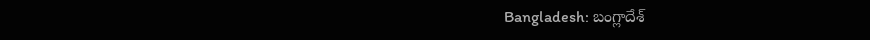Bangladesh: బంగ్లాదేశ్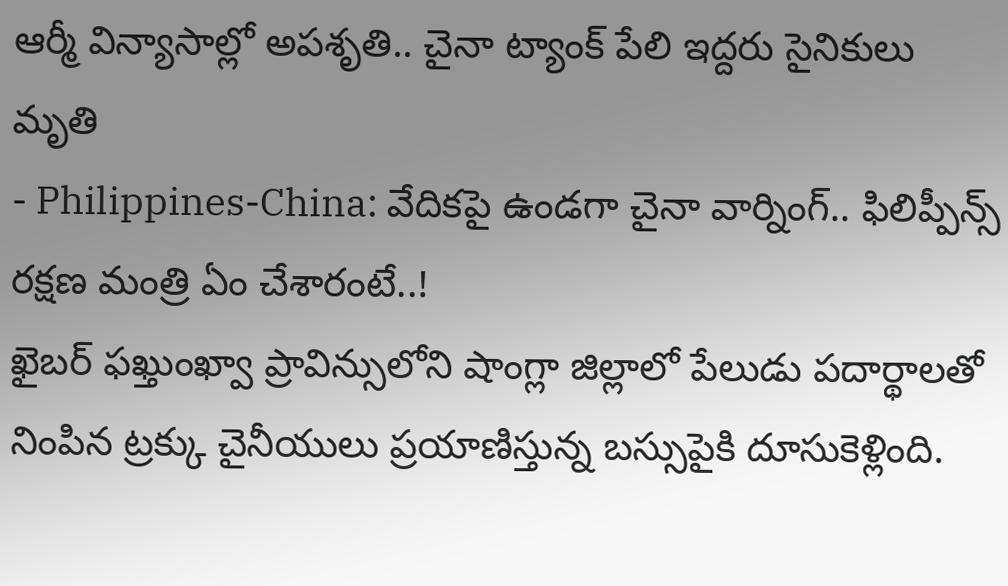ఆర్మీ విన్యాసాల్లో అపశృతి.. చైనా ట్యాంక్ పేలి ఇద్దరు సైనికులు మృతి
- Philippines-China: వేదికపై ఉండగా చైనా వార్నింగ్.. ఫిలిప్పీన్స్ రక్షణ మంత్రి ఏం చేశారంటే..!
ఖైబర్ ఫఖ్తుంఖ్వా ప్రావిన్సులోని షాంగ్లా జిల్లాలో పేలుడు పదార్థాలతో నింపిన ట్రక్కు చైనీయులు ప్రయాణిస్తున్న బస్సుపైకి దూసుకెళ్లింది.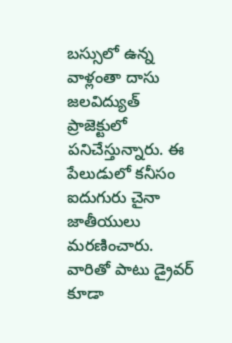బస్సులో ఉన్న వాళ్లంతా దాసు జలవిద్యుత్ ప్రాజెక్టులో పనిచేస్తున్నారు. ఈ పేలుడులో కనీసం ఐదుగురు చైనా జాతీయులు మరణించారు. వారితో పాటు డ్రైవర్ కూడా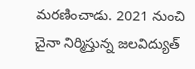మరణించాడు. 2021 నుంచి చైనా నిర్మిస్తున్న జలవిద్యుత్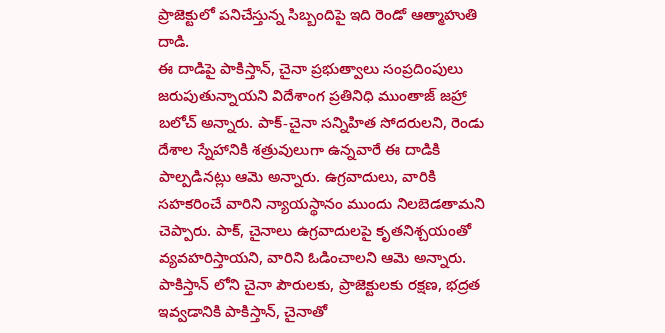ప్రాజెక్టులో పనిచేస్తున్న సిబ్బందిపై ఇది రెండో ఆత్మాహుతి దాడి.
ఈ దాడిపై పాకిస్తాన్, చైనా ప్రభుత్వాలు సంప్రదింపులు జరుపుతున్నాయని విదేశాంగ ప్రతినిధి ముంతాజ్ జహ్రా బలోచ్ అన్నారు. పాక్-చైనా సన్నిహిత సోదరులని, రెండు దేశాల స్నేహానికి శత్రువులుగా ఉన్నవారే ఈ దాడికి పాల్పడినట్లు ఆమె అన్నారు. ఉగ్రవాదులు, వారికి సహకరించే వారిని న్యాయస్థానం ముందు నిలబెడతామని చెప్పారు. పాక్, చైనాలు ఉగ్రవాదులపై కృతనిశ్చయంతో వ్యవహరిస్తాయని, వారిని ఓడించాలని ఆమె అన్నారు. పాకిస్తాన్ లోని చైనా పౌరులకు, ప్రాజెక్టులకు రక్షణ, భద్రత ఇవ్వడానికి పాకిస్తాన్, చైనాతో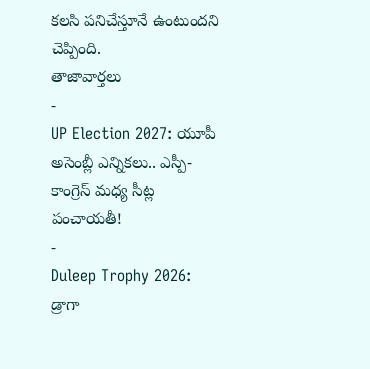కలసి పనిచేస్తూనే ఉంటుందని చెప్పింది.
తాజావార్తలు
-
UP Election 2027: యూపీ అసెంబ్లీ ఎన్నికలు.. ఎస్పీ-కాంగ్రెస్ మధ్య సీట్ల పంచాయతీ!
-
Duleep Trophy 2026: డ్రాగా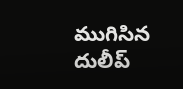ముగిసిన దులీప్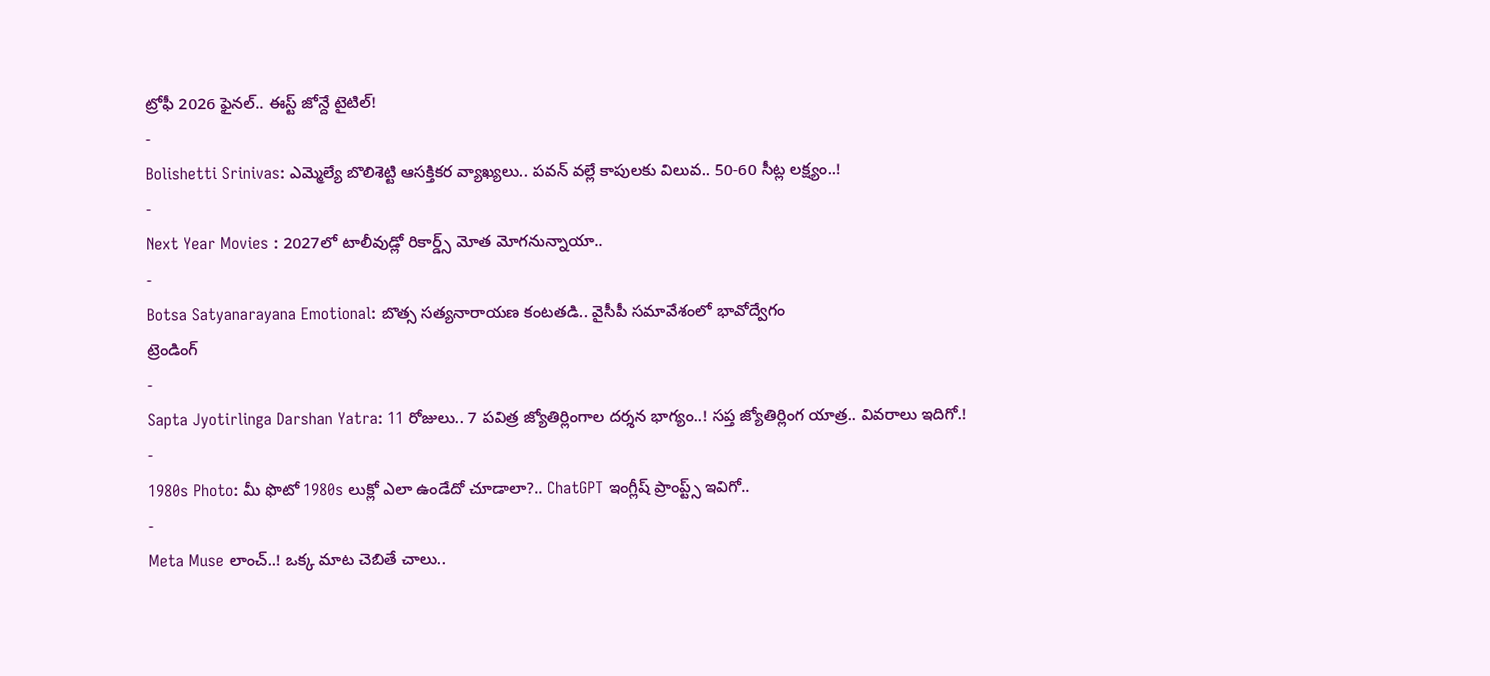ట్రోఫీ 2026 ఫైనల్.. ఈస్ట్ జోన్దే టైటిల్!
-
Bolishetti Srinivas: ఎమ్మెల్యే బొలిశెట్టి ఆసక్తికర వ్యాఖ్యలు.. పవన్ వల్లే కాపులకు విలువ.. 50-60 సీట్ల లక్ష్యం..!
-
Next Year Movies : 2027లో టాలీవుడ్లో రికార్డ్స్ మోత మోగనున్నాయా..
-
Botsa Satyanarayana Emotional: బొత్స సత్యనారాయణ కంటతడి.. వైసీపీ సమావేశంలో భావోద్వేగం
ట్రెండింగ్
-
Sapta Jyotirlinga Darshan Yatra: 11 రోజులు.. 7 పవిత్ర జ్యోతిర్లింగాల దర్శన భాగ్యం..! సప్త జ్యోతిర్లింగ యాత్ర.. వివరాలు ఇదిగో.!
-
1980s Photo: మీ ఫొటో 1980s లుక్లో ఎలా ఉండేదో చూడాలా?.. ChatGPT ఇంగ్లీష్ ప్రాంప్ట్స్ ఇవిగో..
-
Meta Muse లాంచ్..! ఒక్క మాట చెబితే చాలు..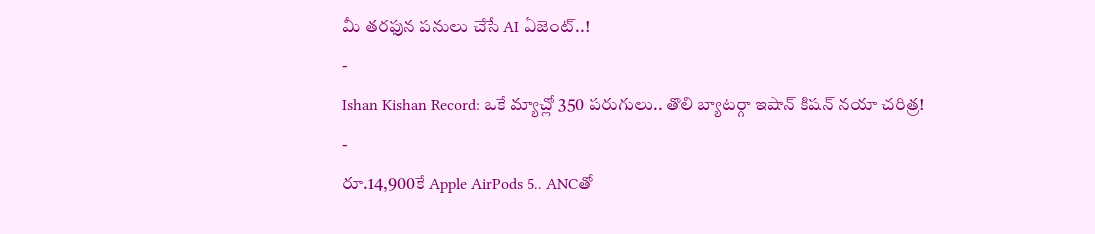మీ తరఫున పనులు చేసే AI ఏజెంట్..!
-
Ishan Kishan Record: ఒకే మ్యాచ్లో 350 పరుగులు.. తొలి బ్యాటర్గా ఇషాన్ కిషన్ నయా చరిత్ర!
-
రూ.14,900కే Apple AirPods 5.. ANCతో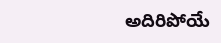అదిరిపోయే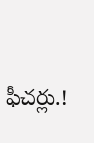ఫీచర్లు.!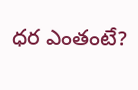ధర ఎంతంటే?